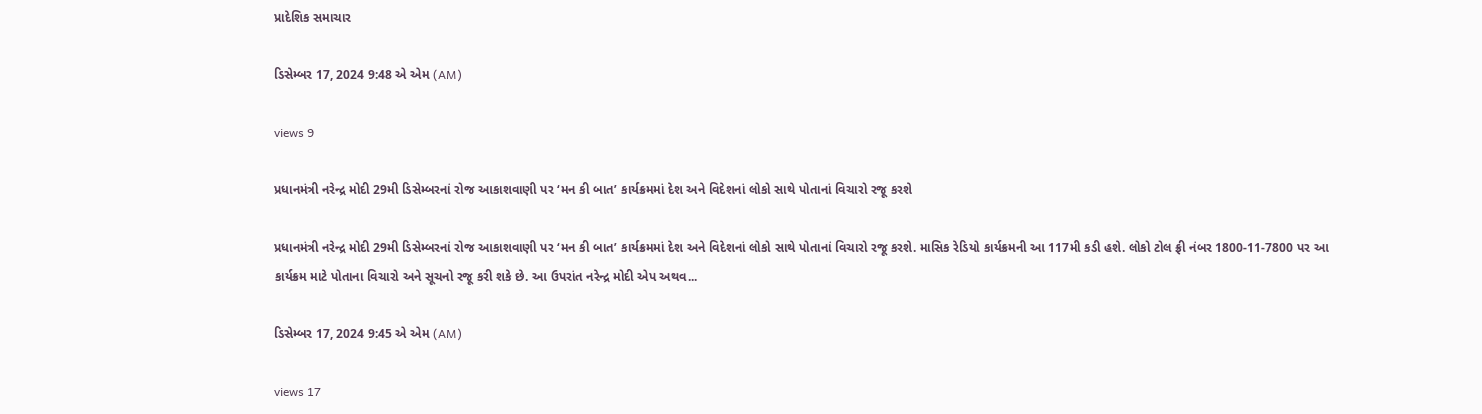પ્રાદેશિક સમાચાર

ડિસેમ્બર 17, 2024 9:48 એ એમ (AM)

views 9

પ્રધાનમંત્રી નરેન્દ્ર મોદી 29મી ડિસેમ્બરનાં રોજ આકાશવાણી પર ‘મન કી બાત’ કાર્યક્રમમાં દેશ અને વિદેશનાં લોકો સાથે પોતાનાં વિચારો રજૂ કરશે

પ્રધાનમંત્રી નરેન્દ્ર મોદી 29મી ડિસેમ્બરનાં રોજ આકાશવાણી પર ‘મન કી બાત’ કાર્યક્રમમાં દેશ અને વિદેશનાં લોકો સાથે પોતાનાં વિચારો રજૂ કરશે. માસિક રેડિયો કાર્યક્રમની આ 117મી કડી હશે. લોકો ટોલ ફ્રી નંબર 1800-11-7800 પર આ કાર્યક્રમ માટે પોતાના વિચારો અને સૂચનો રજૂ કરી શકે છે. આ ઉપરાંત નરેન્દ્ર મોદી એપ અથવ...

ડિસેમ્બર 17, 2024 9:45 એ એમ (AM)

views 17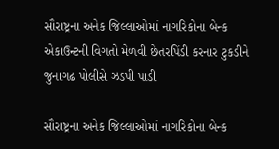સૌરાષ્ટ્રના અનેક જિલ્લાઓમાં નાગરિકોના બેન્ક એકાઉન્ટની વિગતો મેળવી છેતરપિંડી કરનાર ટુકડીને જુનાગઢ પોલીસે ઝડપી પાડી

સૌરાષ્ટ્રના અનેક જિલ્લાઓમાં નાગરિકોના બેન્ક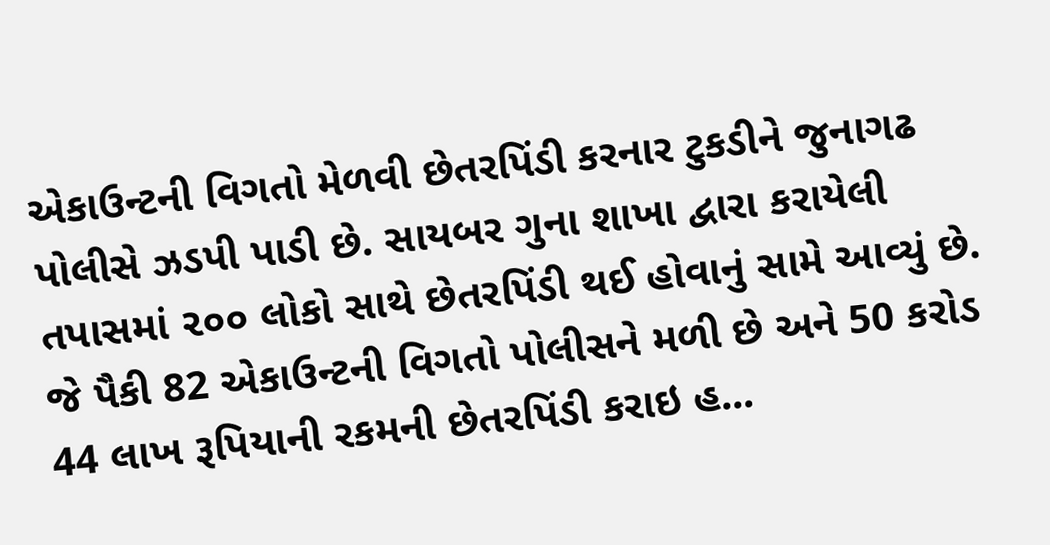એકાઉન્ટની વિગતો મેળવી છેતરપિંડી કરનાર ટુકડીને જુનાગઢ પોલીસે ઝડપી પાડી છે. સાયબર ગુના શાખા દ્વારા કરાયેલી તપાસમાં ૨૦૦ લોકો સાથે છેતરપિંડી થઈ હોવાનું સામે આવ્યું છે. જે પૈકી 82 એકાઉન્ટની વિગતો પોલીસને મળી છે અને 50 કરોડ 44 લાખ રૂપિયાની રકમની છેતરપિંડી કરાઇ હ...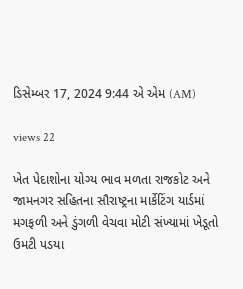ડિસેમ્બર 17, 2024 9:44 એ એમ (AM)

views 22

ખેત પેદાશોના યોગ્ય ભાવ મળતા રાજકોટ અને જામનગર સહિતના સૌરાષ્ટ્રના માર્કેટિંગ યાર્ડમાં મગફળી અને ડુંગળી વેચવા મોટી સંખ્યામાં ખેડૂતો ઉમટી પડયા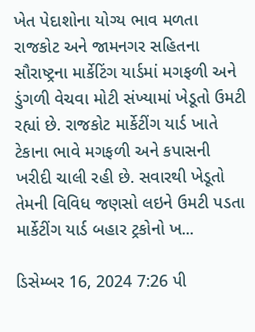ખેત પેદાશોના યોગ્ય ભાવ મળતા રાજકોટ અને જામનગર સહિતના સૌરાષ્ટ્રના માર્કેટિંગ યાર્ડમાં મગફળી અને ડુંગળી વેચવા મોટી સંખ્યામાં ખેડૂતો ઉમટી રહ્યાં છે. રાજકોટ માર્કેટીંગ યાર્ડ ખાતે ટેકાના ભાવે મગફળી અને કપાસની ખરીદી ચાલી રહી છે. સવારથી ખેડૂતો તેમની વિવિધ જણસો લઇને ઉમટી પડતા માર્કેટીંગ યાર્ડ બહાર ટ્રકોનો ખ...

ડિસેમ્બર 16, 2024 7:26 પી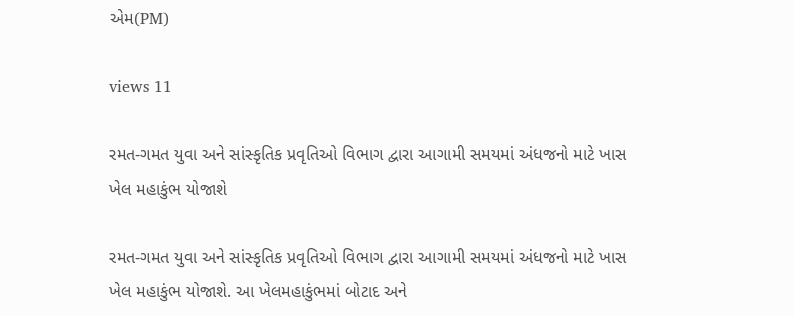એમ(PM)

views 11

રમત-ગમત યુવા અને સાંસ્કૃતિક પ્રવૃતિઓ વિભાગ દ્વારા આગામી સમયમાં અંધજનો માટે ખાસ ખેલ મહાકુંભ યોજાશે

રમત-ગમત યુવા અને સાંસ્કૃતિક પ્રવૃતિઓ વિભાગ દ્વારા આગામી સમયમાં અંધજનો માટે ખાસ ખેલ મહાકુંભ યોજાશે. આ ખેલમહાકુંભમાં બોટાદ અને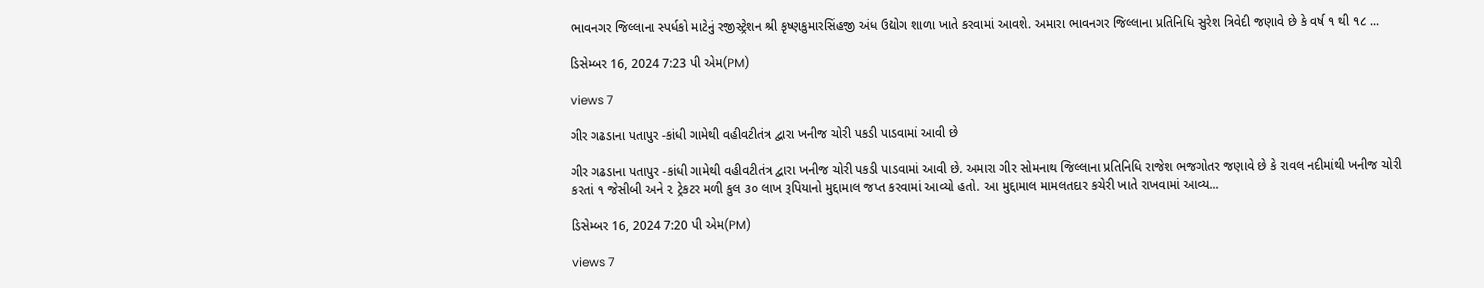ભાવનગર જિલ્લાના સ્પર્ધકો માટેનું રજીસ્ટ્રેશન શ્રી કૃષ્ણકુમારસિંહજી અંધ ઉદ્યોગ શાળા ખાતે કરવામાં આવશે. અમારા ભાવનગર જિલ્લાના પ્રતિનિધિ સુરેશ ત્રિવેદી જણાવે છે કે વર્ષ ૧ થી ૧૮ ...

ડિસેમ્બર 16, 2024 7:23 પી એમ(PM)

views 7

ગીર ગઢડાના પતાપુર -કાંધી ગામેથી વહીવટીતંત્ર દ્વારા ખનીજ ચોરી પકડી પાડવામાં આવી છે

ગીર ગઢડાના પતાપુર -કાંધી ગામેથી વહીવટીતંત્ર દ્વારા ખનીજ ચોરી પકડી પાડવામાં આવી છે. અમારા ગીર સોમનાથ જિલ્લાના પ્રતિનિધિ રાજેશ ભજગોતર જણાવે છે કે રાવલ નદીમાંથી ખનીજ ચોરી કરતાં ૧ જેસીબી અને ૨ ટ્રેકટર મળી કુલ ૩૦ લાખ રૂપિયાનો મુદ્દામાલ જપ્ત કરવામાં આવ્યો હતો. આ મુદ્દામાલ મામલતદાર કચેરી ખાતે રાખવામાં આવ્ય...

ડિસેમ્બર 16, 2024 7:20 પી એમ(PM)

views 7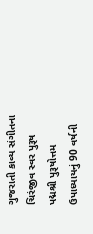ગુજરાતી કાવ્ય સંગીતના ચિરંજીવ સ્વર પુરૂષ પદ્મશ્રી પુરૂષોત્તમ ઉપાધ્યાયનું 90 વર્ષની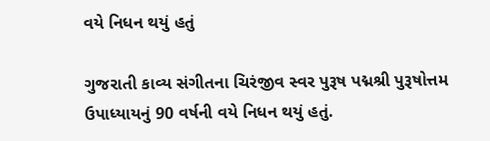વયે નિધન થયું હતું

ગુજરાતી કાવ્ય સંગીતના ચિરંજીવ સ્વર પુરૂષ પદ્મશ્રી પુરૂષોત્તમ ઉપાધ્યાયનું 90 વર્ષની વયે નિધન થયું હતું.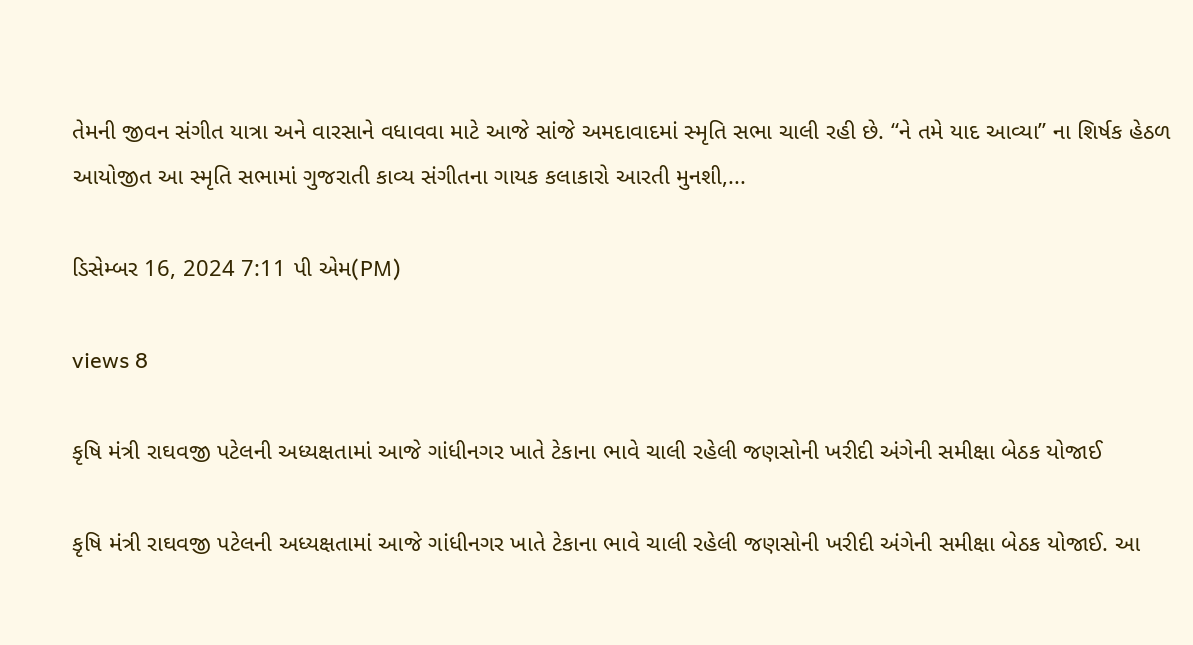તેમની જીવન સંગીત યાત્રા અને વારસાને વધાવવા માટે આજે સાંજે અમદાવાદમાં સ્મૃતિ સભા ચાલી રહી છે. “ને તમે યાદ આવ્યા” ના શિર્ષક હેઠળ આયોજીત આ સ્મૃતિ સભામાં ગુજરાતી કાવ્ય સંગીતના ગાયક કલાકારો આરતી મુનશી,...

ડિસેમ્બર 16, 2024 7:11 પી એમ(PM)

views 8

કૃષિ મંત્રી રાઘવજી પટેલની અધ્યક્ષતામાં આજે ગાંધીનગર ખાતે ટેકાના ભાવે ચાલી રહેલી જણસોની ખરીદી અંગેની સમીક્ષા બેઠક યોજાઈ

કૃષિ મંત્રી રાઘવજી પટેલની અધ્યક્ષતામાં આજે ગાંધીનગર ખાતે ટેકાના ભાવે ચાલી રહેલી જણસોની ખરીદી અંગેની સમીક્ષા બેઠક યોજાઈ. આ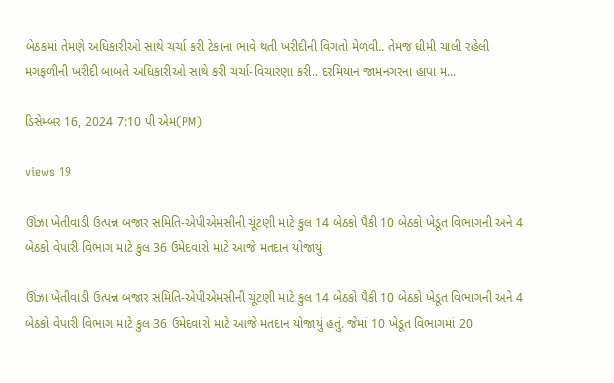બેઠકમાં તેમણે અધિકારીઓ સાથે ચર્ચા કરી ટેકાના ભાવે થતી ખરીદીની વિગતો મેળવી.. તેમજ ધીમી ચાલી રહેલી મગફળીની ખરીદી બાબતે અધિકારીઓ સાથે કરી ચર્ચા-વિચારણા કરી.. દરમિયાન જામનગરના હાપા મ...

ડિસેમ્બર 16, 2024 7:10 પી એમ(PM)

views 19

ઊંઝા ખેતીવાડી ઉત્પન્ન બજાર સમિતિ-એપીએમસીની ચૂંટણી માટે કુલ 14 બેઠકો પૈકી 10 બેઠકો ખેડૂત વિભાગની અને 4 બેઠકો વેપારી વિભાગ માટે કુલ 36 ઉમેદવારો માટે આજે મતદાન યોજાયું

ઊંઝા ખેતીવાડી ઉત્પન્ન બજાર સમિતિ-એપીએમસીની ચૂંટણી માટે કુલ 14 બેઠકો પૈકી 10 બેઠકો ખેડૂત વિભાગની અને 4 બેઠકો વેપારી વિભાગ માટે કુલ 36 ઉમેદવારો માટે આજે મતદાન યોજાયું હતું. જેમાં 10 ખેડૂત વિભાગમાં 20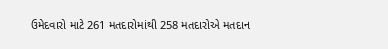ઉમેદવારો માટે 261 મતદારોમાંથી 258 મતદારોએ મતદાન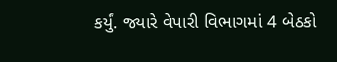કર્યું. જ્યારે વેપારી વિભાગમાં 4 બેઠકો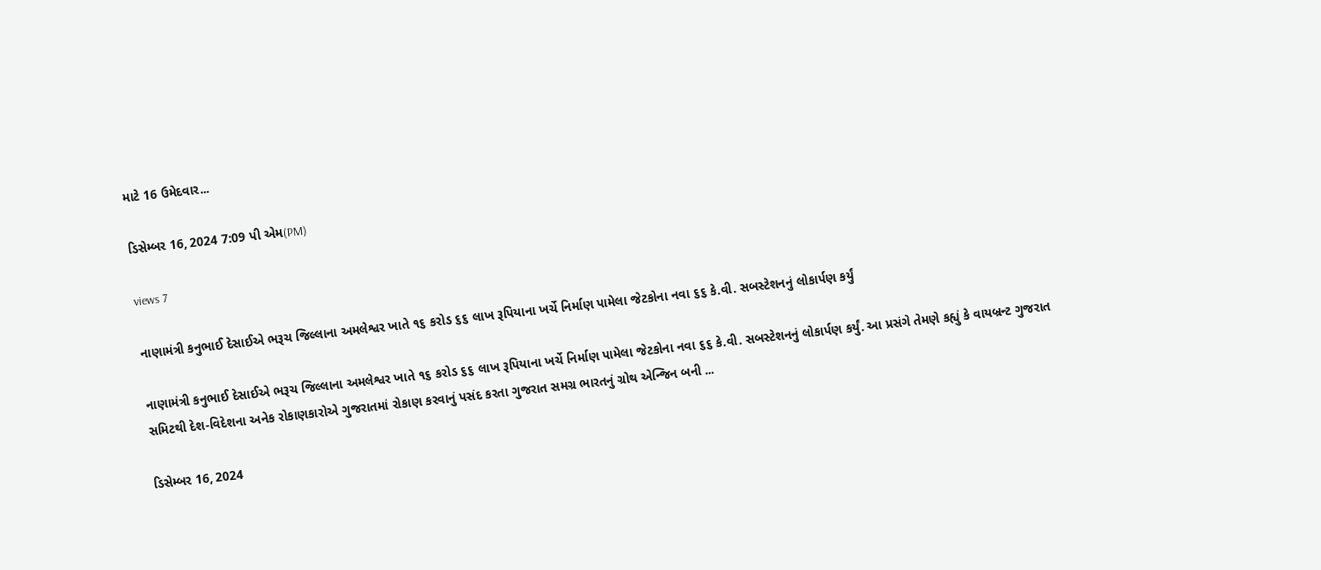માટે 16 ઉમેદવાર...

ડિસેમ્બર 16, 2024 7:09 પી એમ(PM)

views 7

નાણામંત્રી કનુભાઈ દેસાઈએ ભરૂચ જિલ્લાના અમલેશ્વર ખાતે ૧૬ કરોડ ૬૬ લાખ રૂપિયાના ખર્ચે નિર્માણ પામેલા જેટકોના નવા ૬૬ કે.વી. સબસ્ટેશનનું લોકાર્પણ કર્યું

નાણામંત્રી કનુભાઈ દેસાઈએ ભરૂચ જિલ્લાના અમલેશ્વર ખાતે ૧૬ કરોડ ૬૬ લાખ રૂપિયાના ખર્ચે નિર્માણ પામેલા જેટકોના નવા ૬૬ કે.વી. સબસ્ટેશનનું લોકાર્પણ કર્યું. આ પ્રસંગે તેમણે કહ્યું કે વાયબ્રન્ટ ગુજરાત સમિટથી દેશ-વિદેશના અનેક રોકાણકારોએ ગુજરાતમાં રોકાણ કરવાનું પસંદ કરતા ગુજરાત સમગ્ર ભારતનું ગ્રોથ એન્જિન બની ...

ડિસેમ્બર 16, 2024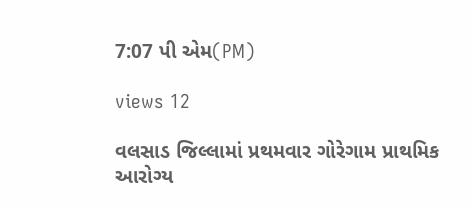7:07 પી એમ(PM)

views 12

વલસાડ જિલ્લામાં પ્રથમવાર ગોરેગામ પ્રાથમિક આરોગ્ય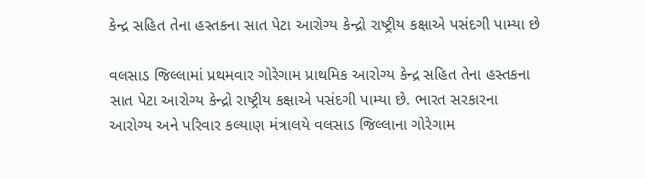કેન્દ્ર સહિત તેના હસ્તકના સાત પેટા આરોગ્ય કેન્દ્રો રાષ્ટ્રીય કક્ષાએ પસંદગી પામ્યા છે

વલસાડ જિલ્લામાં પ્રથમવાર ગોરેગામ પ્રાથમિક આરોગ્ય કેન્દ્ર સહિત તેના હસ્તકના સાત પેટા આરોગ્ય કેન્દ્રો રાષ્ટ્રીય કક્ષાએ પસંદગી પામ્યા છે. ભારત સરકારના આરોગ્ય અને પરિવાર કલ્યાણ મંત્રાલયે વલસાડ જિલ્લાના ગોરેગામ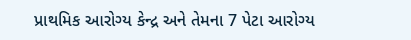પ્રાથમિક આરોગ્ય કેન્દ્ર અને તેમના 7 પેટા આરોગ્ય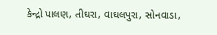કેન્દ્રો પાલણ, તીઘરા, વાઘલપુરા, સોનવાડા,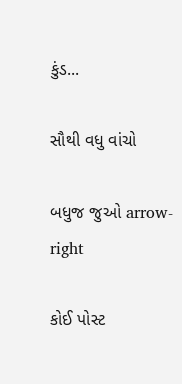કુંડ...

સૌથી વધુ વાંચો

બધુજ જુઓ arrow-right

કોઈ પોસ્ટ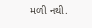મળી નથી.